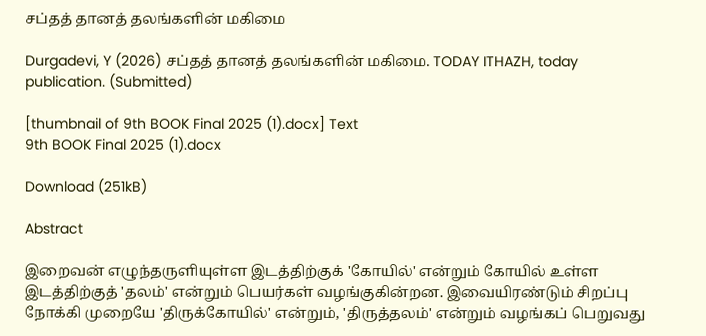சப்தத் தானத் தலங்களின் மகிமை

Durgadevi, Y (2026) சப்தத் தானத் தலங்களின் மகிமை. TODAY ITHAZH, today publication. (Submitted)

[thumbnail of 9th BOOK Final 2025 (1).docx] Text
9th BOOK Final 2025 (1).docx

Download (251kB)

Abstract

இறைவன் எழுந்தருளியுள்ள இடத்திற்குக் 'கோயில்' என்றும் கோயில் உள்ள இடத்திற்குத் 'தலம்' என்றும் பெயர்கள் வழங்குகின்றன. இவையிரண்டும் சிறப்பு நோக்கி முறையே 'திருக்கோயில்' என்றும், 'திருத்தலம்' என்றும் வழங்கப் பெறுவது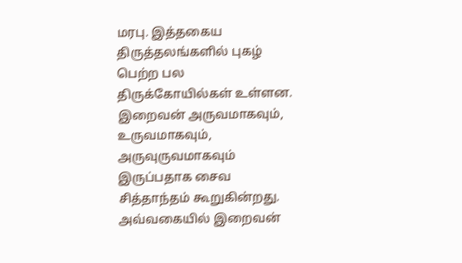மரபு. இத்தகைய திருத்தலங்களில் புகழ் பெற்ற பல திருக்கோயில்கள் உள்ளன. இறைவன் அருவமாகவும், உருவமாகவும், அருவுருவமாகவும் இருப்பதாக சைவ சித்தாந்தம் கூறுகின்றது. அவ்வகையில் இறைவன்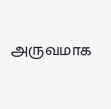அருவமாக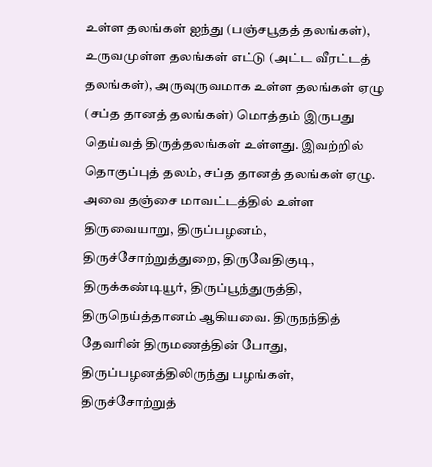உள்ள தலங்கள் ஐந்து (பஞ்சபூதத் தலங்கள்), உருவமுள்ள தலங்கள் எட்டு (அட்ட வீரட்டத் தலங்கள்), அருவுருவமாக உள்ள தலங்கள் ஏழு (சப்த தானத் தலங்கள்) மொத்தம் இருபது தெய்வத் திருத்தலங்கள் உள்ளது. இவற்றில் தொகுப்புத் தலம், சப்த தானத் தலங்கள் ஏழு. அவை தஞ்சை மாவட்டத்தில் உள்ள திருவையாறு, திருப்பழனம், திருச்சோற்றுத்துறை, திருவேதிகுடி, திருக்கண்டியூர், திருப்பூந்துருத்தி, திருநெய்த்தானம் ஆகியவை. திருநந்தித் தேவரின் திருமணத்தின் போது, திருப்பழனத்திலிருந்து பழங்கள், திருச்சோற்றுத்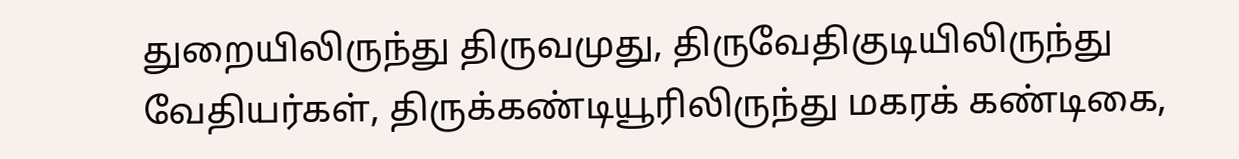துறையிலிருந்து திருவமுது, திருவேதிகுடியிலிருந்து வேதியர்கள், திருக்கண்டியூரிலிருந்து மகரக் கண்டிகை,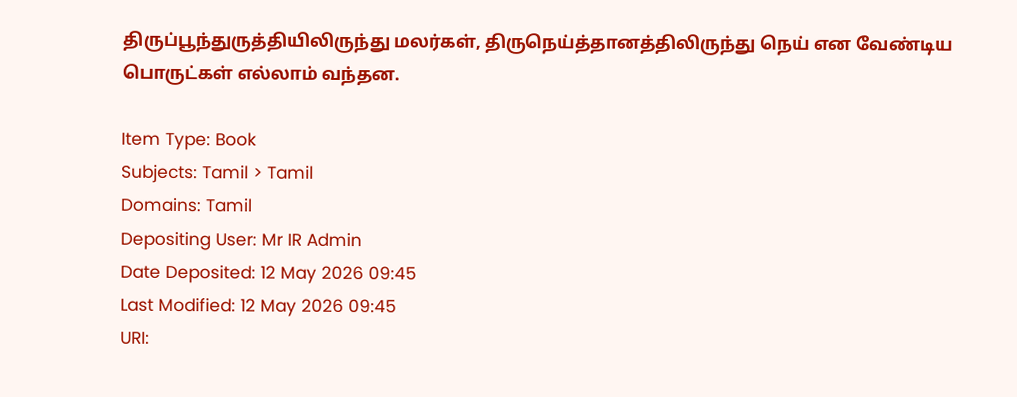திருப்பூந்துருத்தியிலிருந்து மலர்கள், திருநெய்த்தானத்திலிருந்து நெய் என வேண்டிய பொருட்கள் எல்லாம் வந்தன.

Item Type: Book
Subjects: Tamil > Tamil
Domains: Tamil
Depositing User: Mr IR Admin
Date Deposited: 12 May 2026 09:45
Last Modified: 12 May 2026 09:45
URI: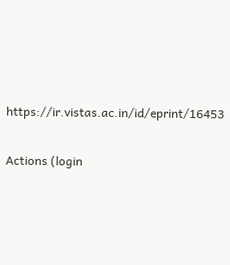https://ir.vistas.ac.in/id/eprint/16453

Actions (login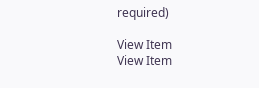required)

View Item
View Item